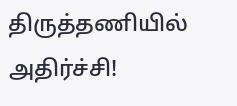திருத்தணியில் அதிர்ச்சி!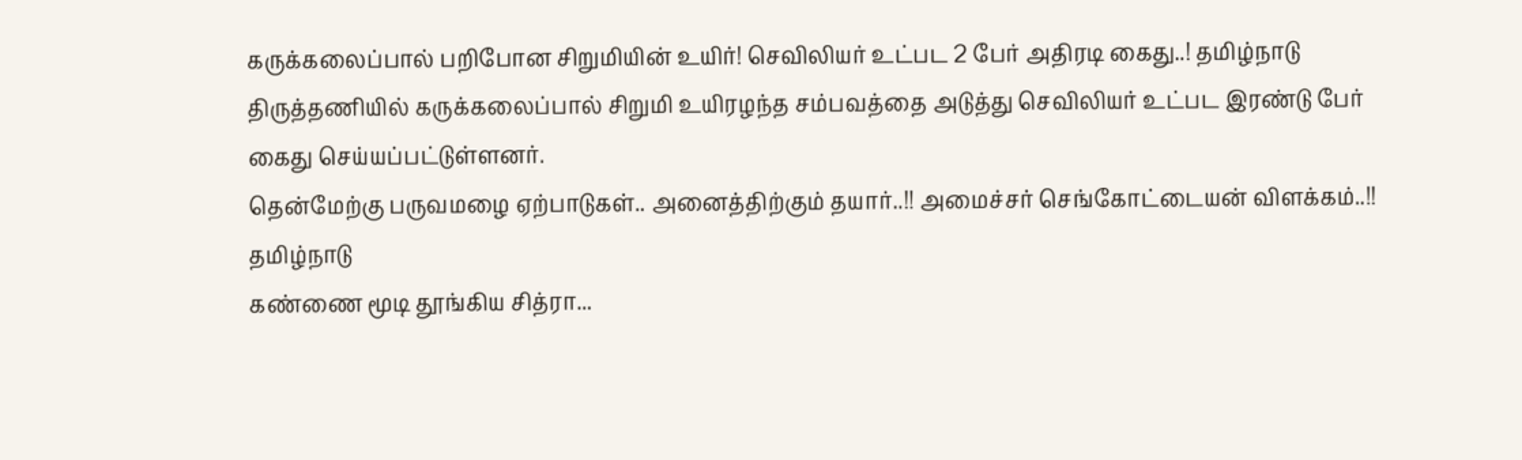கருக்கலைப்பால் பறிபோன சிறுமியின் உயிர்! செவிலியர் உட்பட 2 பேர் அதிரடி கைது..! தமிழ்நாடு திருத்தணியில் கருக்கலைப்பால் சிறுமி உயிரழந்த சம்பவத்தை அடுத்து செவிலியர் உட்பட இரண்டு பேர் கைது செய்யப்பட்டுள்ளனர்.
தென்மேற்கு பருவமழை ஏற்பாடுகள்.. அனைத்திற்கும் தயார்..!! அமைச்சர் செங்கோட்டையன் விளக்கம்..!! தமிழ்நாடு
கண்ணை மூடி தூங்கிய சித்ரா...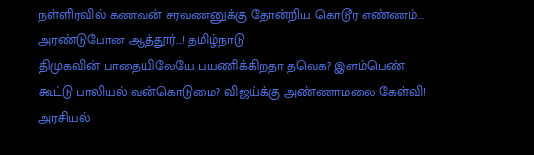நள்ளிரவில் கணவன் சரவணனுக்கு தோன்றிய கொடூர எண்ணம்... அரண்டுபோன ஆத்தூர்...! தமிழ்நாடு
திமுகவின் பாதையிலேயே பயணிக்கிறதா தவெக? இளம்பெண் கூட்டு பாலியல் வன்கொடுமை? விஜய்க்கு அண்ணாமலை கேள்வி! அரசியல்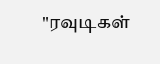"ரவுடிகள்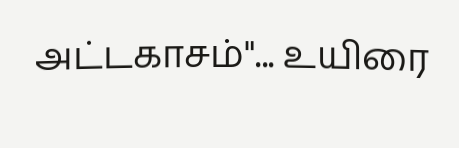அட்டகாசம்"... உயிரை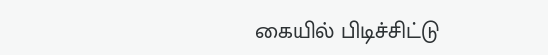கையில் பிடிச்சிட்டு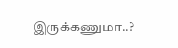இருக்கணுமா..?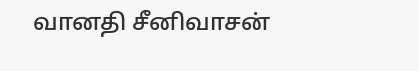வானதி சீனிவாசன்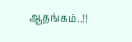ஆதங்கம்..!!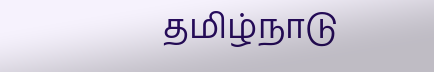தமிழ்நாடு